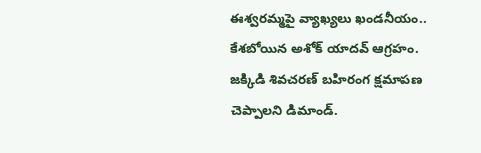ఈశ్వరమ్మపై వ్యాఖ్యలు ఖండనీయం.. కేశబోయిన అశోక్ యాదవ్ ఆగ్రహం.
జక్కిడి శివచరణ్ బహిరంగ క్షమాపణ చెప్పాలని డిమాండ్.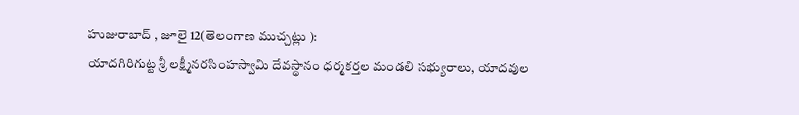హుజురాబాద్ , జూలై 12(తెలంగాణ ముచ్చట్లు ):
యాదగిరిగుట్ట శ్రీ లక్ష్మీనరసింహస్వామి దేవస్థానం ధర్మకర్తల మండలి సభ్యురాలు, యాదవుల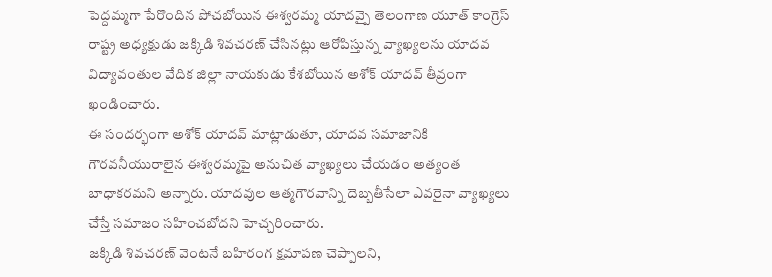పెద్దమ్మగా పేరొందిన పోచబోయిన ఈశ్వరమ్మ యాదవ్పై తెలంగాణ యూత్ కాంగ్రెస్ రాష్ట్ర అధ్యక్షుడు జక్కిడి శివచరణ్ చేసినట్లు ఆరోపిస్తున్న వ్యాఖ్యలను యాదవ విద్యావంతుల వేదిక జిల్లా నాయకుడు కేశబోయిన అశోక్ యాదవ్ తీవ్రంగా ఖండించారు.
ఈ సందర్భంగా అశోక్ యాదవ్ మాట్లాడుతూ, యాదవ సమాజానికి గౌరవనీయురాలైన ఈశ్వరమ్మపై అనుచిత వ్యాఖ్యలు చేయడం అత్యంత బాధాకరమని అన్నారు. యాదవుల ఆత్మగౌరవాన్ని దెబ్బతీసేలా ఎవరైనా వ్యాఖ్యలు చేస్తే సమాజం సహించబోదని హెచ్చరించారు.
జక్కిడి శివచరణ్ వెంటనే బహిరంగ క్షమాపణ చెప్పాలని,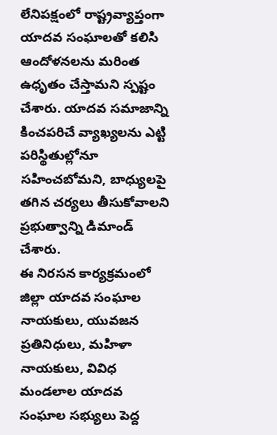లేనిపక్షంలో రాష్ట్రవ్యాప్తంగా యాదవ సంఘాలతో కలిసి ఆందోళనలను మరింత ఉధృతం చేస్తామని స్పష్టం చేశారు. యాదవ సమాజాన్ని కించపరిచే వ్యాఖ్యలను ఎట్టి పరిస్థితుల్లోనూ సహించబోమని, బాధ్యులపై తగిన చర్యలు తీసుకోవాలని ప్రభుత్వాన్ని డిమాండ్ చేశారు.
ఈ నిరసన కార్యక్రమంలో జిల్లా యాదవ సంఘాల నాయకులు, యువజన ప్రతినిధులు, మహిళా నాయకులు, వివిధ మండలాల యాదవ సంఘాల సభ్యులు పెద్ద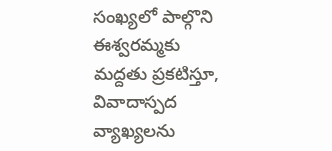సంఖ్యలో పాల్గొని ఈశ్వరమ్మకు మద్దతు ప్రకటిస్తూ, వివాదాస్పద వ్యాఖ్యలను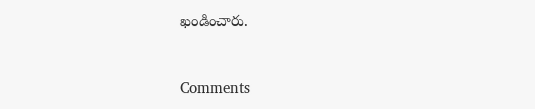ఖండించారు.


Comments